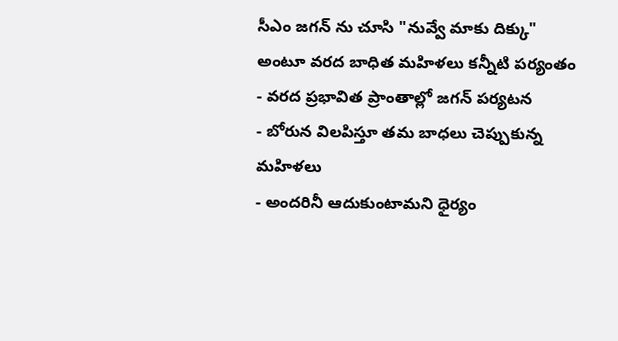సీఎం జగన్ ను చూసి "నువ్వే మాకు దిక్కు" అంటూ వరద బాధిత మహిళలు కన్నీటి పర్యంతం
- వరద ప్రభావిత ప్రాంతాల్లో జగన్ పర్యటన
- బోరున విలపిస్తూ తమ బాధలు చెప్పుకున్న మహిళలు
- అందరినీ ఆదుకుంటామని ధైర్యం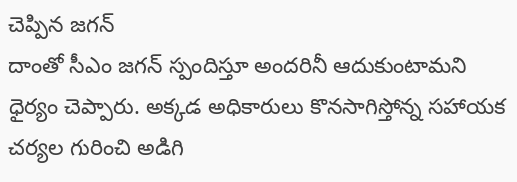చెప్పిన జగన్
దాంతో సీఎం జగన్ స్పందిస్తూ అందరినీ ఆదుకుంటామని ధైర్యం చెప్పారు. అక్కడ అధికారులు కొనసాగిస్తోన్న సహాయక చర్యల గురించి అడిగి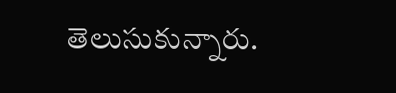తెలుసుకున్నారు.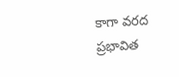కాగా వరద ప్రభావిత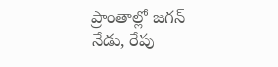ప్రాంతాల్లో జగన్ నేడు, రేపు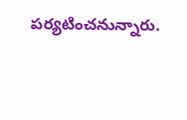పర్యటించనున్నారు.